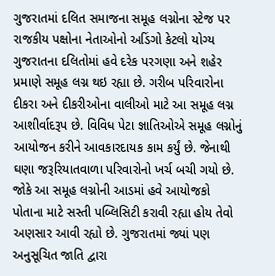ગુજરાતમાં દલિત સમાજના સમૂહ લગ્નોના સ્ટેજ પર રાજકીય પક્ષોના નેતાઓનો અડિંગો કેટલો યોગ્ય
ગુજરાતના દલિતોમાં હવે દરેક પરગણા અને શહેર પ્રમાણે સમૂહ લગ્ન થઇ રહ્યા છે. ગરીબ પરિવારોના દીકરા અને દીકરીઓના વાલીઓ માટે આ સમૂહ લગ્ન આશીર્વાદરૂપ છે. વિવિધ પેટા જ્ઞાતિઓએ સમૂહ લગ્નોનું આયોજન કરીને આવકારદાયક કામ કર્યું છે. જેનાથી ઘણા જરૂરિયાતવાળા પરિવારોનો ખર્ચ બચી ગયો છે.
જોકે આ સમૂહ લગ્નોની આડમાં હવે આયોજકો પોતાના માટે સસ્તી પબ્લિસિટી કરાવી રહ્યા હોય તેવો અણસાર આવી રહ્યો છે. ગુજરાતમાં જ્યાં પણ અનુસૂચિત જાતિ દ્વારા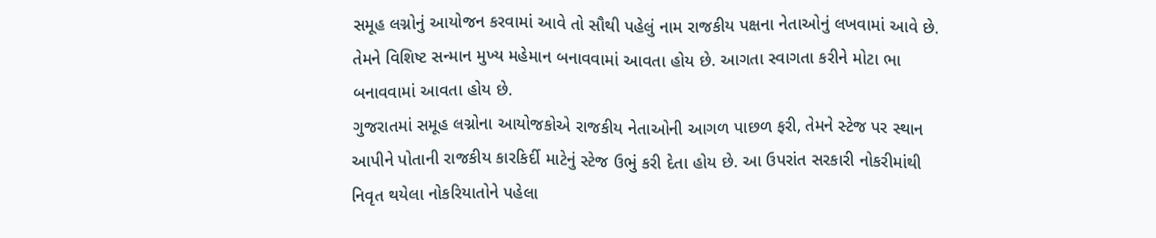સમૂહ લગ્નોનું આયોજન કરવામાં આવે તો સૌથી પહેલું નામ રાજકીય પક્ષના નેતાઓનું લખવામાં આવે છે. તેમને વિશિષ્ટ સન્માન મુખ્ય મહેમાન બનાવવામાં આવતા હોય છે. આગતા સ્વાગતા કરીને મોટા ભા બનાવવામાં આવતા હોય છે.
ગુજરાતમાં સમૂહ લગ્નોના આયોજકોએ રાજકીય નેતાઓની આગળ પાછળ ફરી, તેમને સ્ટેજ પર સ્થાન આપીને પોતાની રાજકીય કારકિર્દી માટેનું સ્ટેજ ઉભું કરી દેતા હોય છે. આ ઉપરાંત સરકારી નોકરીમાંથી નિવૃત થયેલા નોકરિયાતોને પહેલા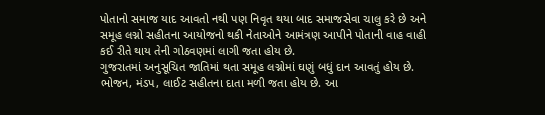પોતાનો સમાજ યાદ આવતો નથી પણ નિવૃત થયા બાદ સમાજસેવા ચાલુ કરે છે અને સમૂહ લગ્નો સહીતના આયોજનો થકી નેતાઓને આમંત્રણ આપીને પોતાની વાહ વાહી કઈ રીતે થાય તેની ગોઠવણમાં લાગી જતા હોય છે.
ગુજરાતમાં અનુસૂચિત જાતિમાં થતા સમૂહ લગ્નોમાં ઘણું બધું દાન આવતું હોય છે. ભોજન, મંડપ, લાઈટ સહીતના દાતા મળી જતા હોય છે. આ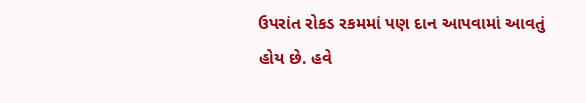ઉપરાંત રોકડ રકમમાં પણ દાન આપવામાં આવતું હોય છે. હવે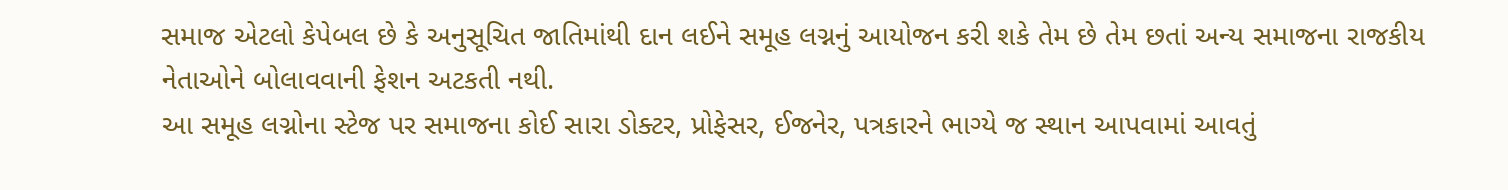સમાજ એટલો કેપેબલ છે કે અનુસૂચિત જાતિમાંથી દાન લઈને સમૂહ લગ્નનું આયોજન કરી શકે તેમ છે તેમ છતાં અન્ય સમાજના રાજકીય નેતાઓને બોલાવવાની ફેશન અટકતી નથી.
આ સમૂહ લગ્નોના સ્ટેજ પર સમાજના કોઈ સારા ડોક્ટર, પ્રોફેસર, ઈજનેર, પત્રકારને ભાગ્યે જ સ્થાન આપવામાં આવતું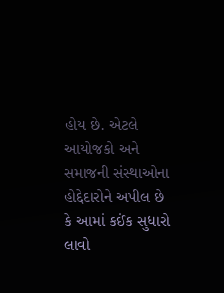હોય છે. એટલે આયોજકો અને સમાજની સંસ્થાઓના હોદ્દેદારોને અપીલ છે કે આમાં કઈંક સુધારો લાવો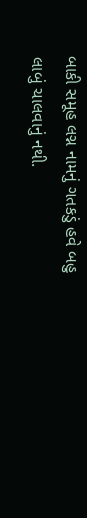બાકી સમૂહ લગ્ન નામનું ગતકડું હવે બહુ લાબું ચાલવાનું નથી.